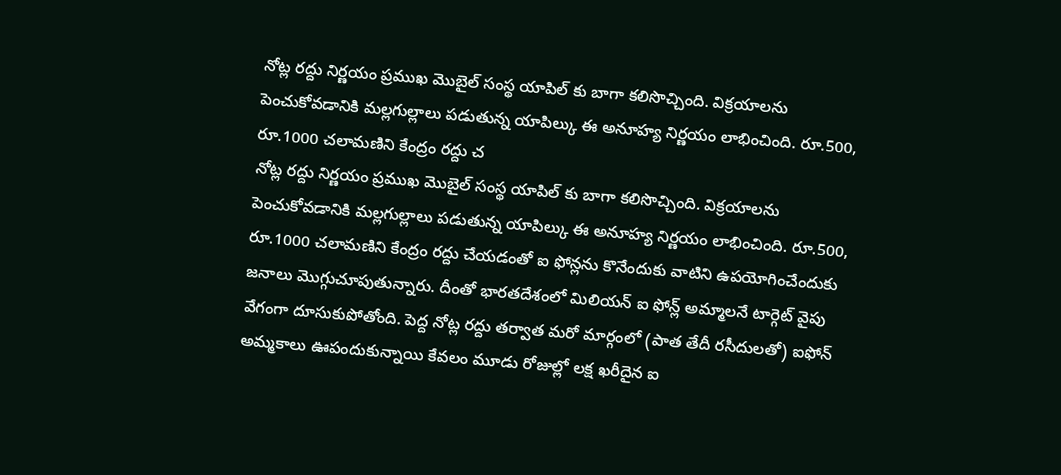నోట్ల రద్దు నిర్ణయం ప్రముఖ మొబైల్ సంస్థ యాపిల్ కు బాగా కలిసొచ్చింది. విక్రయాలను పెంచుకోవడానికి మల్లగుల్లాలు పడుతున్న యాపిల్కు ఈ అనూహ్య నిర్ణయం లాభించింది. రూ.500, రూ.1000 చలామణిని కేంద్రం రద్దు చ
నోట్ల రద్దు నిర్ణయం ప్రముఖ మొబైల్ సంస్థ యాపిల్ కు బాగా కలిసొచ్చింది. విక్రయాలను పెంచుకోవడానికి మల్లగుల్లాలు పడుతున్న యాపిల్కు ఈ అనూహ్య నిర్ణయం లాభించింది. రూ.500, రూ.1000 చలామణిని కేంద్రం రద్దు చేయడంతో ఐ ఫోన్లను కొనేందుకు వాటిని ఉపయోగించేందుకు జనాలు మొగ్గుచూపుతున్నారు. దీంతో భారతదేశంలో మిలియన్ ఐ ఫోన్ల్ అమ్మాలనే టార్గెట్ వైపు వేగంగా దూసుకుపోతోంది. పెద్ద నోట్ల రద్దు తర్వాత మరో మార్గంలో (పాత తేదీ రసీదులతో) ఐఫోన్ అమ్మకాలు ఊపందుకున్నాయి కేవలం మూడు రోజుల్లో లక్ష ఖరీదైన ఐ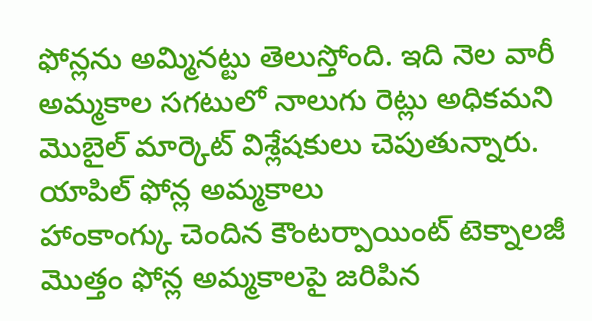ఫోన్లను అమ్మినట్టు తెలుస్తోంది. ఇది నెల వారీ అమ్మకాల సగటులో నాలుగు రెట్లు అధికమని మొబైల్ మార్కెట్ విశ్లేషకులు చెపుతున్నారు.
యాపిల్ ఫోన్ల అమ్మకాలు
హాంకాంగ్కు చెందిన కౌంటర్పాయింట్ టెక్నాలజీ మొత్తం ఫోన్ల అమ్మకాలపై జరిపిన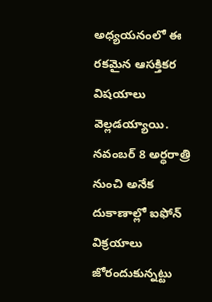అధ్యయనంలో ఈ రకమైన ఆసక్తికర విషయాలు వెల్లడయ్యాయి. నవంబర్ 8 అర్ధరాత్రి నుంచి అనేక దుకాణాల్లో ఐఫోన్ విక్రయాలు జోరందుకున్నట్టు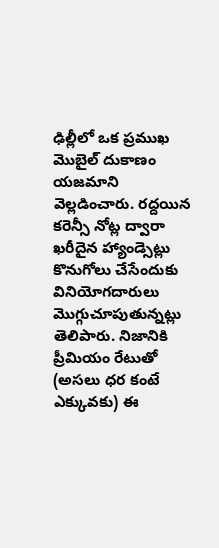ఢిల్లీలో ఒక ప్రముఖ మొబైల్ దుకాణం యజమాని వెల్లడించారు. రద్దయిన కరెన్సీ నోట్ల ద్వారా ఖరీదైన హ్యాండ్సెట్లు కొనుగోలు చేసేందుకు వినియోగదారులు మొగ్గుచూపుతున్నట్లు తెలిపారు. నిజానికి ప్రీమియం రేటుతో (అసలు ధర కంటే ఎక్కువకు) ఈ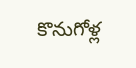కొనుగోళ్ల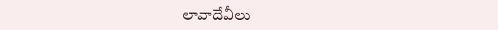లావాదేవీలు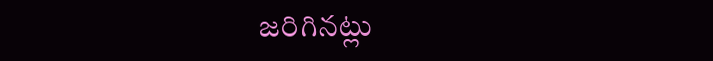జరిగినట్లు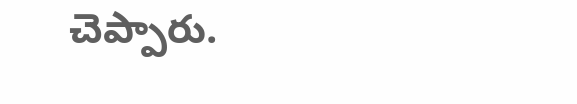చెప్పారు.